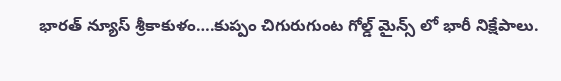భారత్ న్యూస్ శ్రీకాకుళం….కుప్పం చిగురుగుంట గోల్డ్ మైన్స్ లో భారీ నిక్షేపాలు.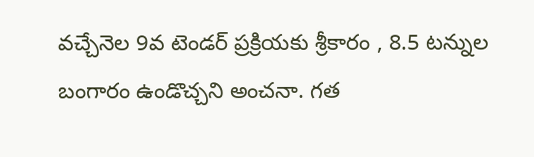వచ్చేనెల 9వ టెండర్ ప్రక్రియకు శ్రీకారం , 8.5 టన్నుల బంగారం ఉండొచ్చని అంచనా. గత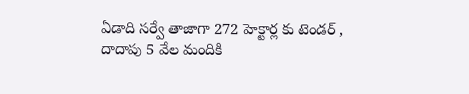ఏడాది సర్వే తాజాగా 272 హెక్టార్ల కు టెండర్ , దాదాపు 5 వేల మందికి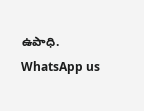ఉపాధి.
WhatsApp us